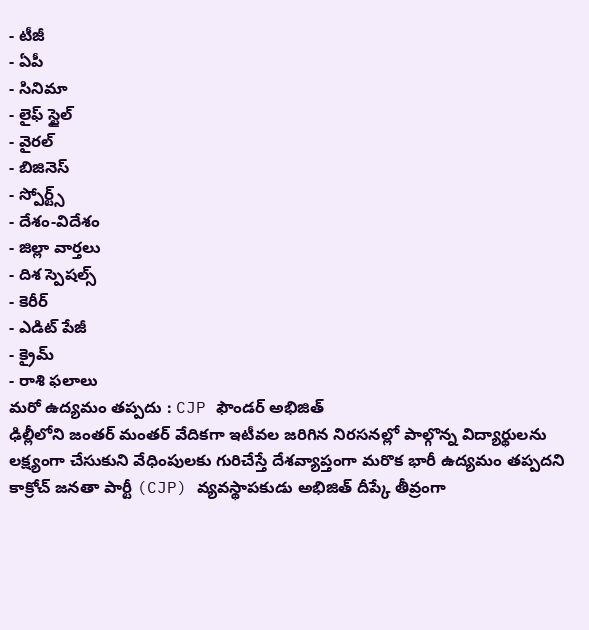- టీజీ
- ఏపీ
- సినిమా
- లైఫ్ స్టైల్
- వైరల్
- బిజినెస్
- స్పోర్ట్స్
- దేశం-విదేశం
- జిల్లా వార్తలు
- దిశ స్పెషల్స్
- కెరీర్
- ఎడిట్ పేజీ
- క్రైమ్
- రాశి ఫలాలు
మరో ఉద్యమం తప్పదు : CJP ఫౌండర్ అభిజిత్
ఢిల్లీలోని జంతర్ మంతర్ వేదికగా ఇటీవల జరిగిన నిరసనల్లో పాల్గొన్న విద్యార్థులను లక్ష్యంగా చేసుకుని వేధింపులకు గురిచేస్తే దేశవ్యాప్తంగా మరొక భారీ ఉద్యమం తప్పదని కాక్రోచ్ జనతా పార్టీ (CJP) వ్యవస్థాపకుడు అభిజిత్ దీప్కే తీవ్రంగా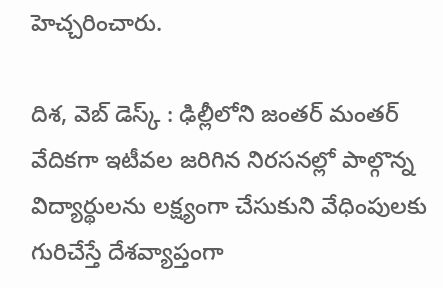హెచ్చరించారు.

దిశ, వెబ్ డెస్క్ : ఢిల్లీలోని జంతర్ మంతర్ వేదికగా ఇటీవల జరిగిన నిరసనల్లో పాల్గొన్న విద్యార్థులను లక్ష్యంగా చేసుకుని వేధింపులకు గురిచేస్తే దేశవ్యాప్తంగా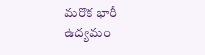మరొక భారీ ఉద్యమం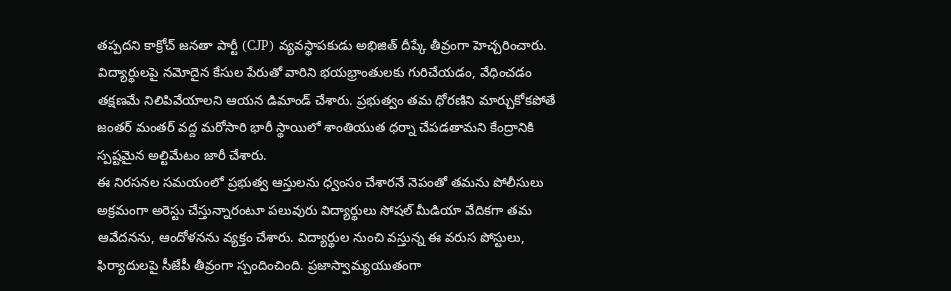తప్పదని కాక్రోచ్ జనతా పార్టీ (CJP) వ్యవస్థాపకుడు అభిజిత్ దీప్కే తీవ్రంగా హెచ్చరించారు. విద్యార్థులపై నమోదైన కేసుల పేరుతో వారిని భయభ్రాంతులకు గురిచేయడం, వేధించడం తక్షణమే నిలిపివేయాలని ఆయన డిమాండ్ చేశారు. ప్రభుత్వం తమ ధోరణిని మార్చుకోకపోతే జంతర్ మంతర్ వద్ద మరోసారి భారీ స్థాయిలో శాంతియుత ధర్నా చేపడతామని కేంద్రానికి స్పష్టమైన అల్టిమేటం జారీ చేశారు.
ఈ నిరసనల సమయంలో ప్రభుత్వ ఆస్తులను ధ్వంసం చేశారనే నెపంతో తమను పోలీసులు అక్రమంగా అరెస్టు చేస్తున్నారంటూ పలువురు విద్యార్థులు సోషల్ మీడియా వేదికగా తమ ఆవేదనను, ఆందోళనను వ్యక్తం చేశారు. విద్యార్థుల నుంచి వస్తున్న ఈ వరుస పోస్టులు, ఫిర్యాదులపై సీజేపీ తీవ్రంగా స్పందించింది. ప్రజాస్వామ్యయుతంగా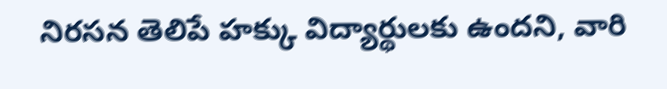నిరసన తెలిపే హక్కు విద్యార్థులకు ఉందని, వారి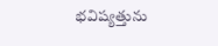భవిష్యత్తును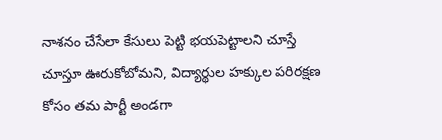నాశనం చేసేలా కేసులు పెట్టి భయపెట్టాలని చూస్తే చూస్తూ ఊరుకోబోమని, విద్యార్థుల హక్కుల పరిరక్షణ కోసం తమ పార్టీ అండగా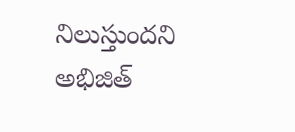నిలుస్తుందని అభిజిత్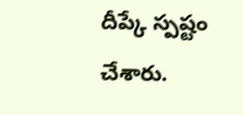దీప్కే స్పష్టం చేశారు.